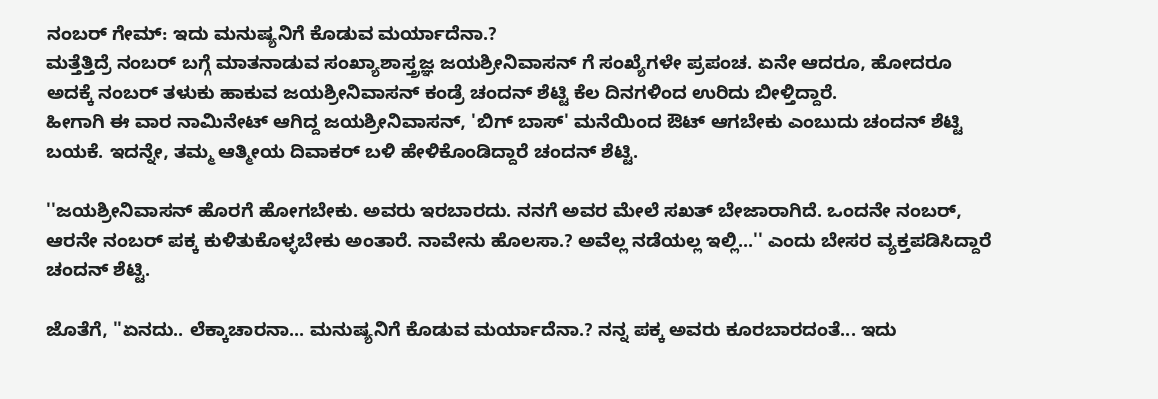ನಂಬರ್ ಗೇಮ್: ಇದು ಮನುಷ್ಯನಿಗೆ ಕೊಡುವ ಮರ್ಯಾದೆನಾ.?
ಮತ್ತೆತ್ತಿದ್ರೆ ನಂಬರ್ ಬಗ್ಗೆ ಮಾತನಾಡುವ ಸಂಖ್ಯಾಶಾಸ್ತ್ರಜ್ಞ ಜಯಶ್ರೀನಿವಾಸನ್ ಗೆ ಸಂಖ್ಯೆಗಳೇ ಪ್ರಪಂಚ. ಏನೇ ಆದರೂ, ಹೋದರೂ ಅದಕ್ಕೆ ನಂಬರ್ ತಳುಕು ಹಾಕುವ ಜಯಶ್ರೀನಿವಾಸನ್ ಕಂಡ್ರೆ ಚಂದನ್ ಶೆಟ್ಟಿ ಕೆಲ ದಿನಗಳಿಂದ ಉರಿದು ಬೀಳ್ತಿದ್ದಾರೆ.
ಹೀಗಾಗಿ ಈ ವಾರ ನಾಮಿನೇಟ್ ಆಗಿದ್ದ ಜಯಶ್ರೀನಿವಾಸನ್, 'ಬಿಗ್ ಬಾಸ್' ಮನೆಯಿಂದ ಔಟ್ ಆಗಬೇಕು ಎಂಬುದು ಚಂದನ್ ಶೆಟ್ಟಿ ಬಯಕೆ. ಇದನ್ನೇ, ತಮ್ಮ ಆತ್ಮೀಯ ದಿವಾಕರ್ ಬಳಿ ಹೇಳಿಕೊಂಡಿದ್ದಾರೆ ಚಂದನ್ ಶೆಟ್ಟಿ.

''ಜಯಶ್ರೀನಿವಾಸನ್ ಹೊರಗೆ ಹೋಗಬೇಕು. ಅವರು ಇರಬಾರದು. ನನಗೆ ಅವರ ಮೇಲೆ ಸಖತ್ ಬೇಜಾರಾಗಿದೆ. ಒಂದನೇ ನಂಬರ್, ಆರನೇ ನಂಬರ್ ಪಕ್ಕ ಕುಳಿತುಕೊಳ್ಳಬೇಕು ಅಂತಾರೆ. ನಾವೇನು ಹೊಲಸಾ.? ಅವೆಲ್ಲ ನಡೆಯಲ್ಲ ಇಲ್ಲಿ...'' ಎಂದು ಬೇಸರ ವ್ಯಕ್ತಪಡಿಸಿದ್ದಾರೆ ಚಂದನ್ ಶೆಟ್ಟಿ.

ಜೊತೆಗೆ, ''ಏನದು.. ಲೆಕ್ಕಾಚಾರನಾ... ಮನುಷ್ಯನಿಗೆ ಕೊಡುವ ಮರ್ಯಾದೆನಾ.? ನನ್ನ ಪಕ್ಕ ಅವರು ಕೂರಬಾರದಂತೆ... ಇದು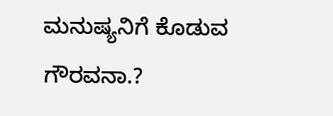ಮನುಷ್ಯನಿಗೆ ಕೊಡುವ ಗೌರವನಾ.?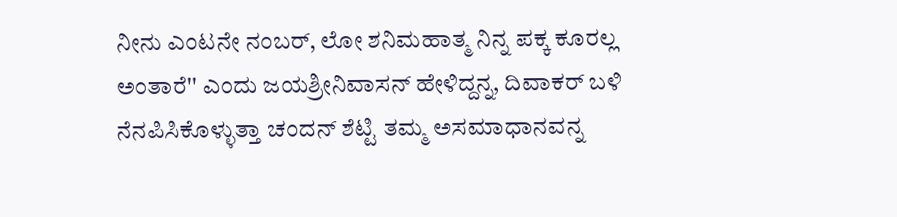ನೀನು ಎಂಟನೇ ನಂಬರ್, ಲೋ ಶನಿಮಹಾತ್ಮ ನಿನ್ನ ಪಕ್ಕ ಕೂರಲ್ಲ ಅಂತಾರೆ'' ಎಂದು ಜಯಶ್ರೀನಿವಾಸನ್ ಹೇಳಿದ್ದನ್ನ, ದಿವಾಕರ್ ಬಳಿ ನೆನಪಿಸಿಕೊಳ್ಳುತ್ತಾ ಚಂದನ್ ಶೆಟ್ಟಿ ತಮ್ಮ ಅಸಮಾಧಾನವನ್ನ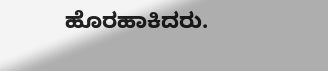ಹೊರಹಾಕಿದರು.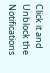Click it and Unblock the Notifications